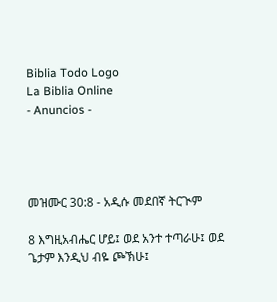Biblia Todo Logo
La Biblia Online
- Anuncios -




መዝሙር 30:8 - አዲሱ መደበኛ ትርጒም

8 እግዚአብሔር ሆይ፤ ወደ አንተ ተጣራሁ፤ ወደ ጌታም እንዲህ ብዬ ጮኽሁ፤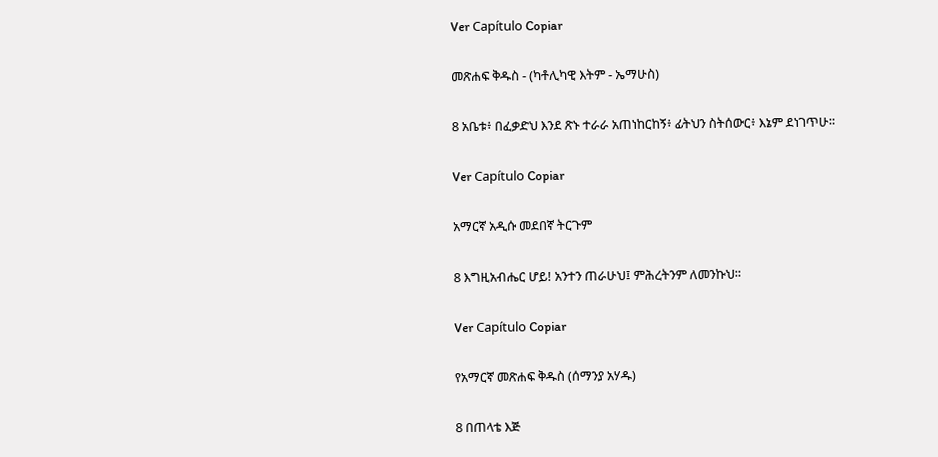Ver Capítulo Copiar

መጽሐፍ ቅዱስ - (ካቶሊካዊ እትም - ኤማሁስ)

8 አቤቱ፥ በፈቃድህ እንደ ጽኑ ተራራ አጠነከርከኝ፥ ፊትህን ስትሰውር፥ እኔም ደነገጥሁ።

Ver Capítulo Copiar

አማርኛ አዲሱ መደበኛ ትርጉም

8 እግዚአብሔር ሆይ! አንተን ጠራሁህ፤ ምሕረትንም ለመንኩህ።

Ver Capítulo Copiar

የአማርኛ መጽሐፍ ቅዱስ (ሰማንያ አሃዱ)

8 በጠላቴ እጅ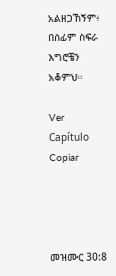አልዘጋኸኝም፥ በሰፊም ስፍራ እግሮቼን አቆምህ።

Ver Capítulo Copiar




መዝሙር 30:8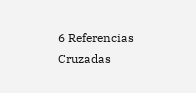6 Referencias Cruzadas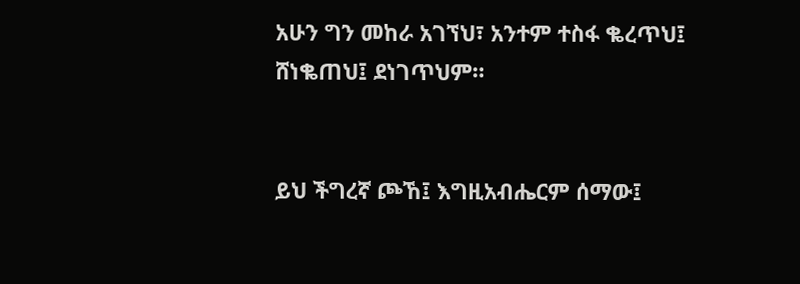አሁን ግን መከራ አገኘህ፣ አንተም ተስፋ ቈረጥህ፤ ሸነቈጠህ፤ ደነገጥህም።


ይህ ችግረኛ ጮኸ፤ እግዚአብሔርም ሰማው፤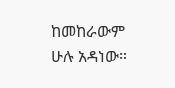ከመከራውም ሁሉ አዳነው።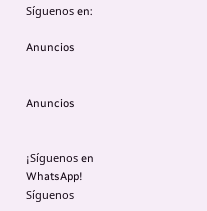Síguenos en:

Anuncios


Anuncios


¡Síguenos en WhatsApp! Síguenos